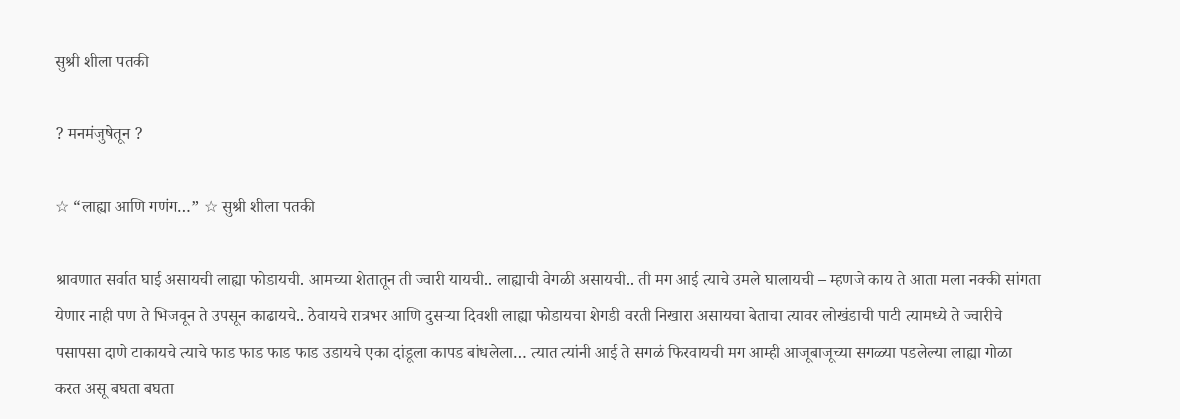सुश्री शीला पतकी

? मनमंजुषेतून ?

☆ “लाह्या आणि गणंग…” ☆ सुश्री शीला पतकी

श्रावणात सर्वात घाई असायची लाह्या फोडायची. आमच्या शेतातून ती ज्वारी यायची.. लाह्याची वेगळी असायची.. ती मग आई त्याचे उमले घालायची – म्हणजे काय ते आता मला नक्की सांगता येणार नाही पण ते भिजवून ते उपसून काढायचे.. ठेवायचे रात्रभर आणि दुसऱ्या दिवशी लाह्या फोडायचा शेगडी वरती निखारा असायचा बेताचा त्यावर लोखंडाची पाटी त्यामध्ये ते ज्वारीचे पसापसा दाणे टाकायचे त्याचे फाड फाड फाड फाड उडायचे एका दांडूला कापड बांधलेला… त्यात त्यांनी आई ते सगळं फिरवायची मग आम्ही आजूबाजूच्या सगळ्या पडलेल्या लाह्या गोळा करत असू बघता बघता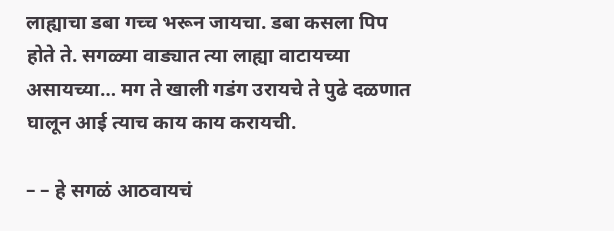लाह्याचा डबा गच्च भरून जायचा. डबा कसला पिप होते ते. सगळ्या वाड्यात त्या लाह्या वाटायच्या असायच्या… मग ते खाली गडंग उरायचे ते पुढे दळणात घालून आई त्याच काय काय करायची.

– – हे सगळं आठवायचं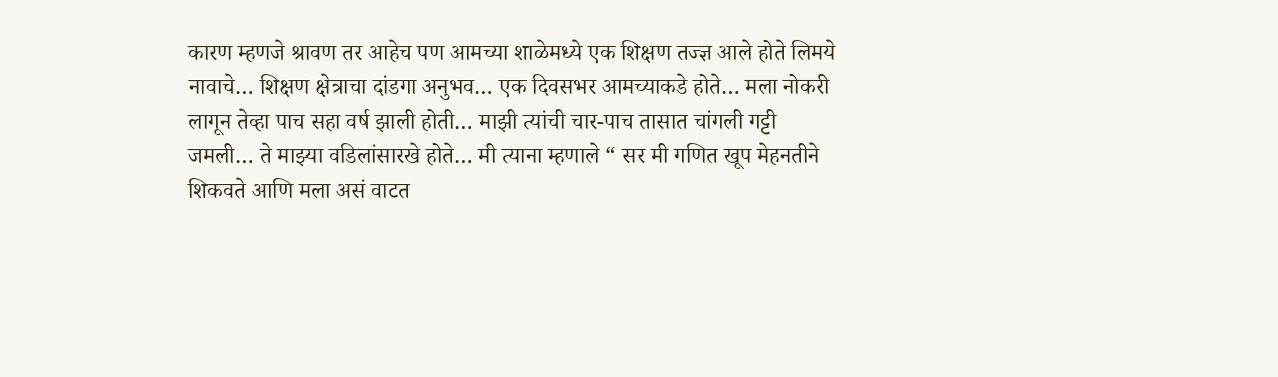कारण म्हणजे श्रावण तर आहेच पण आमच्या शाळेमध्ये एक शिक्षण तज्ज्ञ आले होते लिमये नावाचे… शिक्षण क्षेत्राचा दांडगा अनुभव… एक दिवसभर आमच्याकडे होते… मला नोकरी लागून तेव्हा पाच सहा वर्ष झाली होती… माझी त्यांची चार-पाच तासात चांगली गट्टी जमली… ते माझ्या वडिलांसारखे होते… मी त्याना म्हणाले “ सर मी गणित खूप मेहनतीने शिकवते आणि मला असं वाटत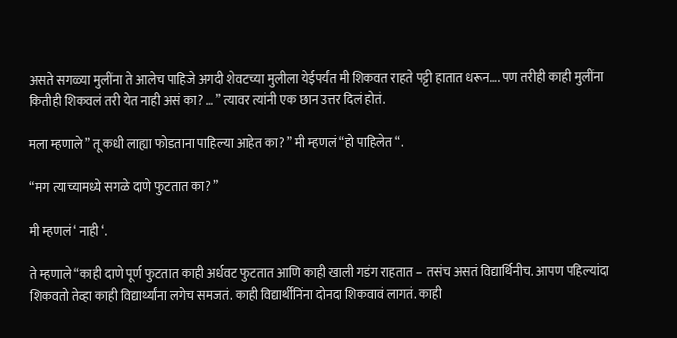असते सगळ्या मुलींना ते आलेच पाहिजे अगदी शेवटच्या मुलीला येईपर्यंत मी शिकवत राहते पट्टी हातात धरून…. पण तरीही काही मुलींना कितीही शिकवलं तरी येत नाही असं का? … ” त्यावर त्यांनी एक छान उत्तर दिलं होतं.

मला म्हणाले ” तू कधी लाह्या फोडताना पाहिल्या आहेत का? ” मी म्हणलं “हो पाहिलेत “.

“मग त्याच्यामध्ये सगळे दाणे फुटतात का? ”

मी म्हणलं ‘ नाही ‘.

ते म्हणाले “काही दाणे पूर्ण फुटतात काही अर्धवट फुटतात आणि काही खाली गडंग राहतात – तसंच असतं विद्यार्थिनीच. आपण पहिल्यांदा शिकवतो तेव्हा काही विद्यार्थ्यांना लगेच समजतं. काही विद्यार्थीनिंना दोनदा शिकवावं लागतं. काही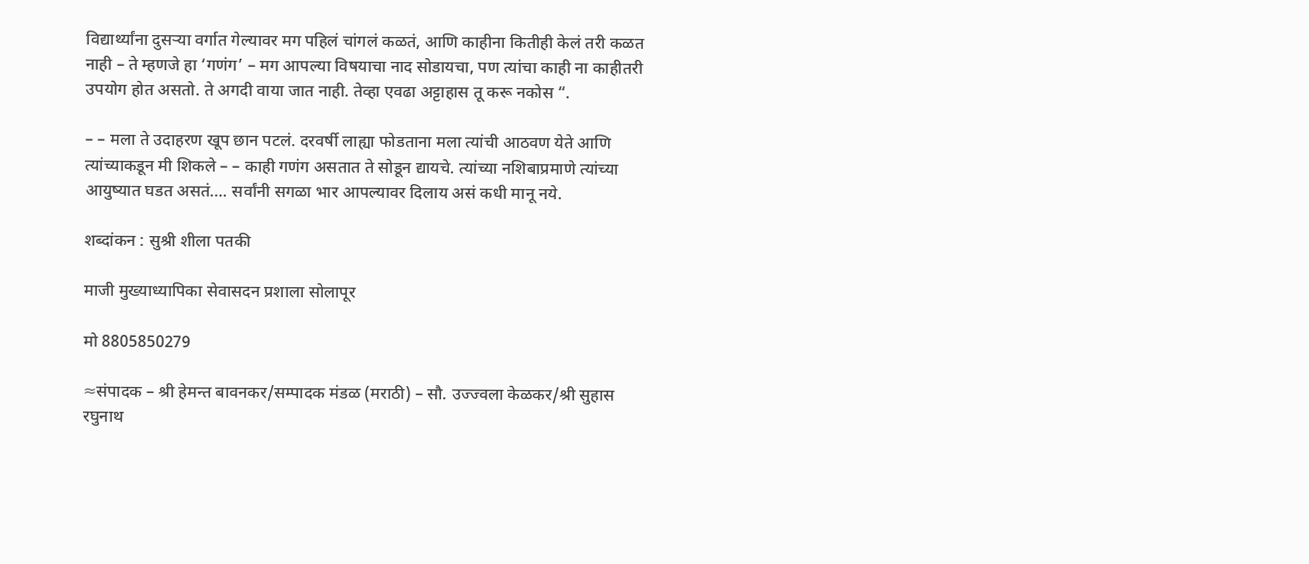विद्यार्थ्यांना दुसऱ्या वर्गात गेल्यावर मग पहिलं चांगलं कळतं, आणि काहीना कितीही केलं तरी कळत नाही – ते म्हणजे हा ‘गणंग’ – मग आपल्या विषयाचा नाद सोडायचा, पण त्यांचा काही ना काहीतरी उपयोग होत असतो. ते अगदी वाया जात नाही. तेव्हा एवढा अट्टाहास तू करू नकोस “.

– – मला ते उदाहरण खूप छान पटलं. दरवर्षी लाह्या फोडताना मला त्यांची आठवण येते आणि त्यांच्याकडून मी शिकले – – काही गणंग असतात ते सोडून द्यायचे. त्यांच्या नशिबाप्रमाणे त्यांच्या आयुष्यात घडत असतं…. सर्वांनी सगळा भार आपल्यावर दिलाय असं कधी मानू नये.

शब्दांकन : सुश्री शीला पतकी

माजी मुख्याध्यापिका सेवासदन प्रशाला सोलापूर

मो 8805850279

≈संपादक – श्री हेमन्त बावनकर/सम्पादक मंडळ (मराठी) – सौ. उज्ज्वला केळकर/श्री सुहास रघुनाथ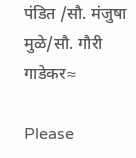पंडित /सौ. मंजुषा मुळे/सौ. गौरी गाडेकर≈

Please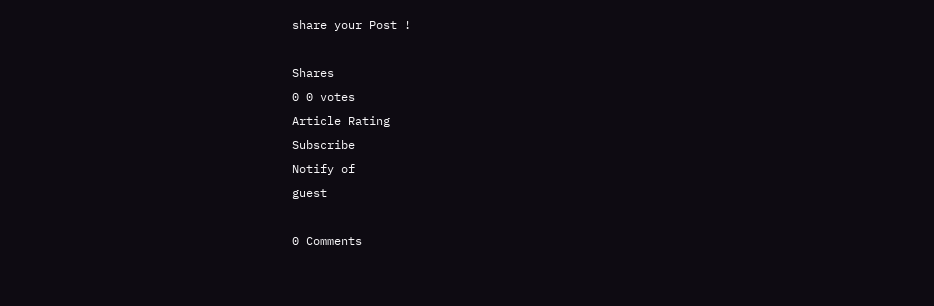share your Post !

Shares
0 0 votes
Article Rating
Subscribe
Notify of
guest

0 Comments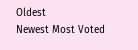Oldest
Newest Most Voted